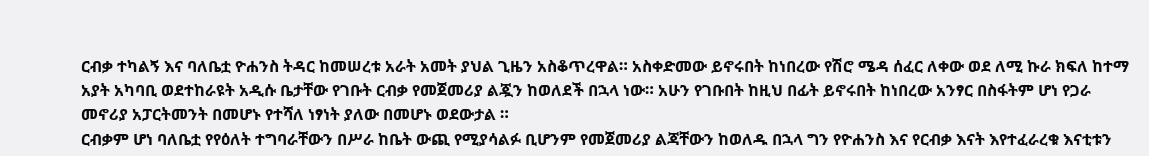ርብቃ ተካልኝ እና ባለቤቷ ዮሐንስ ትዳር ከመሠረቱ አራት አመት ያህል ጊዜን አስቆጥረዋል። አስቀድመው ይኖሩበት ከነበረው የሽሮ ሜዳ ሰፈር ለቀው ወደ ለሚ ኩራ ክፍለ ከተማ አያት አካባቢ ወደተከራዩት አዲሱ ቤታቸው የገቡት ርብቃ የመጀመሪያ ልጇን ከወለደች በኋላ ነው። አሁን የገቡበት ከዚህ በፊት ይኖሩበት ከነበረው አንፃር በስፋትም ሆነ የጋራ መኖሪያ አፓርትመንት በመሆኑ የተሻለ ነፃነት ያለው በመሆኑ ወደውታል ።
ርብቃም ሆነ ባለቤቷ የየዕለት ተግባራቸውን በሥራ ከቤት ውጪ የሚያሳልፉ ቢሆንም የመጀመሪያ ልጃቸውን ከወለዱ በኋላ ግን የዮሐንስ እና የርብቃ እናት እየተፈራረቁ እናቲቱን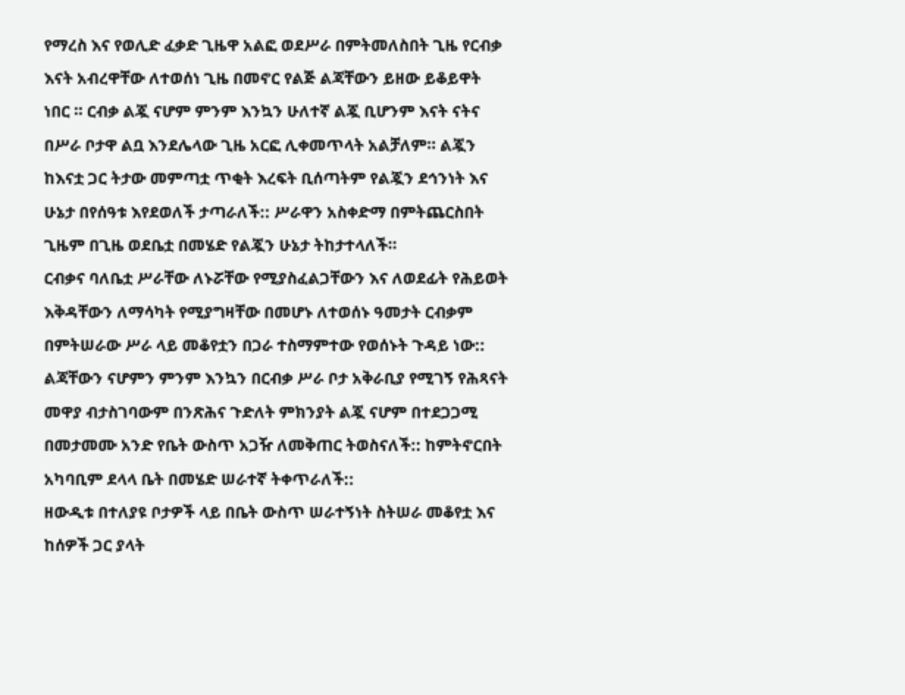የማረስ እና የወሊድ ፈቃድ ጊዜዋ አልፎ ወደሥራ በምትመለስበት ጊዜ የርብቃ እናት አብረዋቸው ለተወሰነ ጊዜ በመኖር የልጅ ልጃቸውን ይዘው ይቆይዋት ነበር ። ርብቃ ልጇ ናሆም ምንም እንኳን ሁለተኛ ልጇ ቢሆንም እናት ናትና በሥራ ቦታዋ ልቧ እንደሌላው ጊዜ አርፎ ሊቀመጥላት አልቻለም። ልጇን ከእናቷ ጋር ትታው መምጣቷ ጥቂት እረፍት ቢሰጣትም የልጇን ደኅንነት እና ሁኔታ በየሰዓቱ እየደወለች ታጣራለች:: ሥራዋን አስቀድማ በምትጨርስበት ጊዜም በጊዜ ወደቤቷ በመሄድ የልጇን ሁኔታ ትከታተላለች።
ርብቃና ባለቤቷ ሥራቸው ለኑሯቸው የሚያስፈልጋቸውን እና ለወደፊት የሕይወት እቅዳቸውን ለማሳካት የሚያግዛቸው በመሆኑ ለተወሰኑ ዓመታት ርብቃም በምትሠራው ሥራ ላይ መቆየቷን በጋራ ተስማምተው የወሰኑት ጉዳይ ነው:: ልጃቸውን ናሆምን ምንም እንኳን በርብቃ ሥራ ቦታ አቅራቢያ የሚገኝ የሕጻናት መዋያ ብታስገባውም በንጽሕና ጉድለት ምክንያት ልጇ ናሆም በተደጋጋሚ በመታመሙ አንድ የቤት ውስጥ አጋዥ ለመቅጠር ትወስናለች:: ከምትኖርበት አካባቢም ደላላ ቤት በመሄድ ሠራተኛ ትቀጥራለች::
ዘውዲቱ በተለያዩ ቦታዎች ላይ በቤት ውስጥ ሠራተኝነት ስትሠራ መቆየቷ እና ከሰዎች ጋር ያላት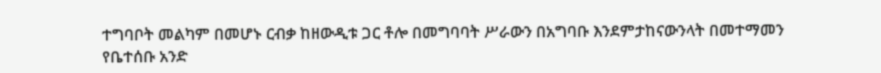ተግባቦት መልካም በመሆኑ ርብቃ ከዘውዲቱ ጋር ቶሎ በመግባባት ሥራውን በአግባቡ እንደምታከናውንላት በመተማመን የቤተሰቡ አንድ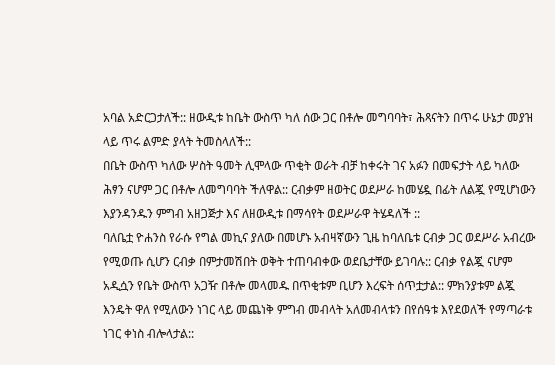አባል አድርጋታለች:: ዘውዲቱ ከቤት ውስጥ ካለ ሰው ጋር በቶሎ መግባባት፣ ሕጻናትን በጥሩ ሁኔታ መያዝ ላይ ጥሩ ልምድ ያላት ትመስላለች::
በቤት ውስጥ ካለው ሦስት ዓመት ሊሞላው ጥቂት ወራት ብቻ ከቀሩት ገና አፉን በመፍታት ላይ ካለው ሕፃን ናሆም ጋር በቶሎ ለመግባባት ችለዋል:: ርብቃም ዘወትር ወደሥራ ከመሄዷ በፊት ለልጇ የሚሆነውን እያንዳንዱን ምግብ አዘጋጅታ እና ለዘውዲቱ በማሳየት ወደሥራዋ ትሄዳለች ::
ባለቤቷ ዮሐንስ የራሱ የግል መኪና ያለው በመሆኑ አብዛኛውን ጊዜ ከባለቤቱ ርብቃ ጋር ወደሥራ አብረው የሚወጡ ሲሆን ርብቃ በምታመሽበት ወቅት ተጠባብቀው ወደቤታቸው ይገባሉ:: ርብቃ የልጇ ናሆም አዲሷን የቤት ውስጥ አጋዥ በቶሎ መላመዱ በጥቂቱም ቢሆን እረፍት ሰጥቷታል:: ምክንያቱም ልጇ እንዴት ዋለ የሚለውን ነገር ላይ መጨነቅ ምግብ መብላት አለመብላቱን በየሰዓቱ እየደወለች የማጣራቱ ነገር ቀነስ ብሎላታል::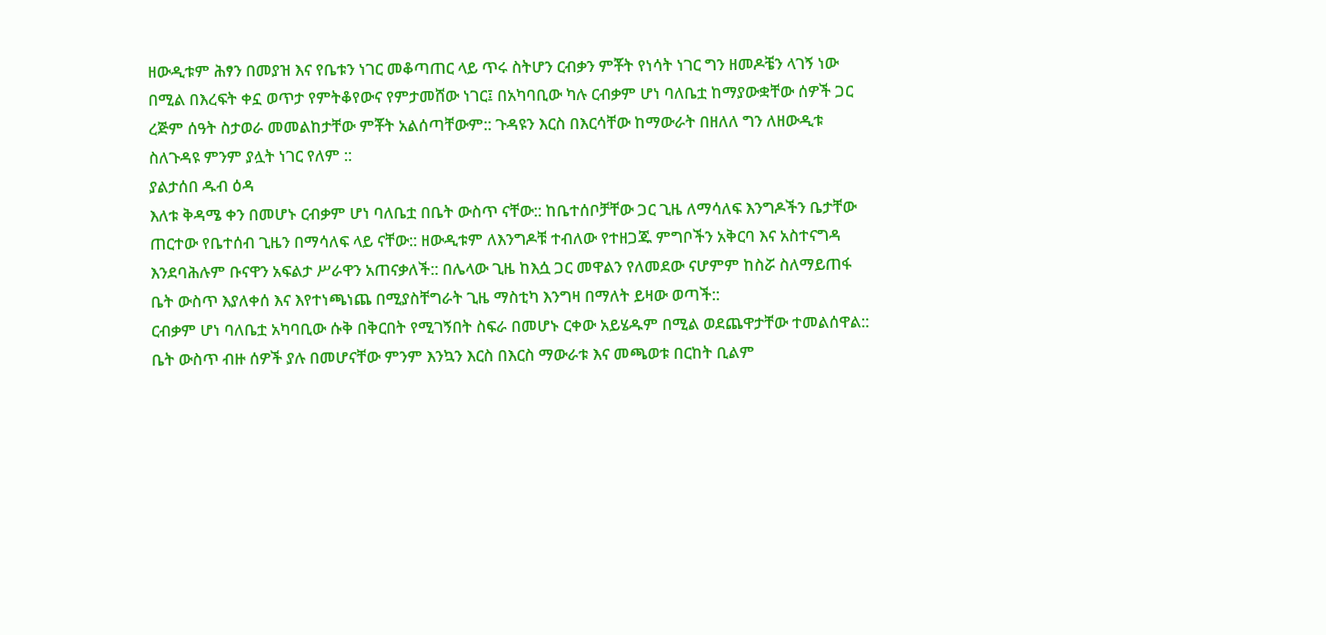ዘውዲቱም ሕፃን በመያዝ እና የቤቱን ነገር መቆጣጠር ላይ ጥሩ ስትሆን ርብቃን ምቾት የነሳት ነገር ግን ዘመዶቼን ላገኝ ነው በሚል በእረፍት ቀኗ ወጥታ የምትቆየውና የምታመሸው ነገር፤ በአካባቢው ካሉ ርብቃም ሆነ ባለቤቷ ከማያውቋቸው ሰዎች ጋር ረጅም ሰዓት ስታወራ መመልከታቸው ምቾት አልሰጣቸውም:: ጉዳዩን እርስ በእርሳቸው ከማውራት በዘለለ ግን ለዘውዲቱ ስለጉዳዩ ምንም ያሏት ነገር የለም ::
ያልታሰበ ዱብ ዕዳ
እለቱ ቅዳሜ ቀን በመሆኑ ርብቃም ሆነ ባለቤቷ በቤት ውስጥ ናቸው:: ከቤተሰቦቻቸው ጋር ጊዜ ለማሳለፍ እንግዶችን ቤታቸው ጠርተው የቤተሰብ ጊዜን በማሳለፍ ላይ ናቸው:: ዘውዲቱም ለእንግዶቹ ተብለው የተዘጋጁ ምግቦችን አቅርባ እና አስተናግዳ እንደባሕሉም ቡናዋን አፍልታ ሥራዋን አጠናቃለች:: በሌላው ጊዜ ከእሷ ጋር መዋልን የለመደው ናሆምም ከስሯ ስለማይጠፋ ቤት ውስጥ እያለቀሰ እና እየተነጫነጨ በሚያስቸግራት ጊዜ ማስቲካ እንግዛ በማለት ይዛው ወጣች::
ርብቃም ሆነ ባለቤቷ አካባቢው ሱቅ በቅርበት የሚገኝበት ስፍራ በመሆኑ ርቀው አይሄዱም በሚል ወደጨዋታቸው ተመልሰዋል:: ቤት ውስጥ ብዙ ሰዎች ያሉ በመሆናቸው ምንም እንኳን እርስ በእርስ ማውራቱ እና መጫወቱ በርከት ቢልም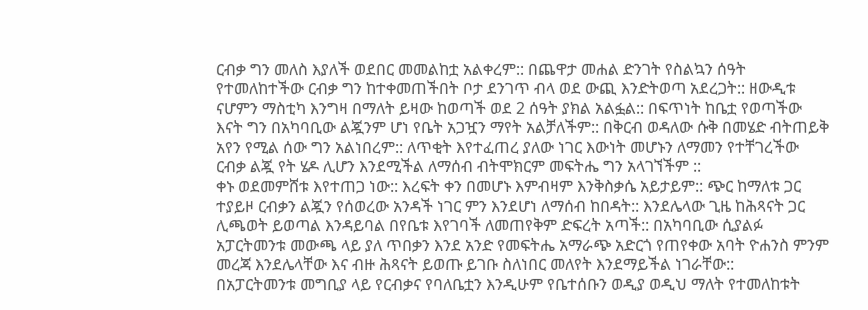ርብቃ ግን መለስ እያለች ወደበር መመልከቷ አልቀረም:: በጨዋታ መሐል ድንገት የስልኳን ሰዓት የተመለከተችው ርብቃ ግን ከተቀመጠችበት ቦታ ደንገጥ ብላ ወደ ውጪ እንድትወጣ አደረጋት:: ዘውዲቱ ናሆምን ማስቲካ እንግዛ በማለት ይዛው ከወጣች ወደ 2 ሰዓት ያክል አልፏል:: በፍጥነት ከቤቷ የወጣችው እናት ግን በአካባቢው ልጇንም ሆነ የቤት አጋዧን ማየት አልቻለችም:: በቅርብ ወዳለው ሱቅ በመሄድ ብትጠይቅ አየን የሚል ሰው ግን አልነበረም:: ለጥቂት እየተፈጠረ ያለው ነገር እውነት መሆኑን ለማመን የተቸገረችው ርብቃ ልጇ የት ሄዶ ሊሆን እንደሚችል ለማሰብ ብትሞክርም መፍትሔ ግን አላገኘችም ::
ቀኑ ወደመምሸቱ እየተጠጋ ነው:: እረፍት ቀን በመሆኑ እምብዛም እንቅስቃሴ አይታይም:: ጭር ከማለቱ ጋር ተያይዞ ርብቃን ልጇን የሰወረው አንዳች ነገር ምን እንደሆነ ለማሰብ ከበዳት:: እንደሌላው ጊዜ ከሕጻናት ጋር ሊጫወት ይወጣል እንዳይባል በየቤቱ እየገባች ለመጠየቅም ድፍረት አጣች:: በአካባቢው ሲያልፉ አፓርትመንቱ መውጫ ላይ ያለ ጥበቃን እንደ አንድ የመፍትሔ አማራጭ አድርጎ የጠየቀው አባት ዮሐንስ ምንም መረጃ እንደሌላቸው እና ብዙ ሕጻናት ይወጡ ይገቡ ስለነበር መለየት እንደማይችል ነገራቸው::
በአፓርትመንቱ መግቢያ ላይ የርብቃና የባለቤቷን እንዲሁም የቤተሰቡን ወዲያ ወዲህ ማለት የተመለከቱት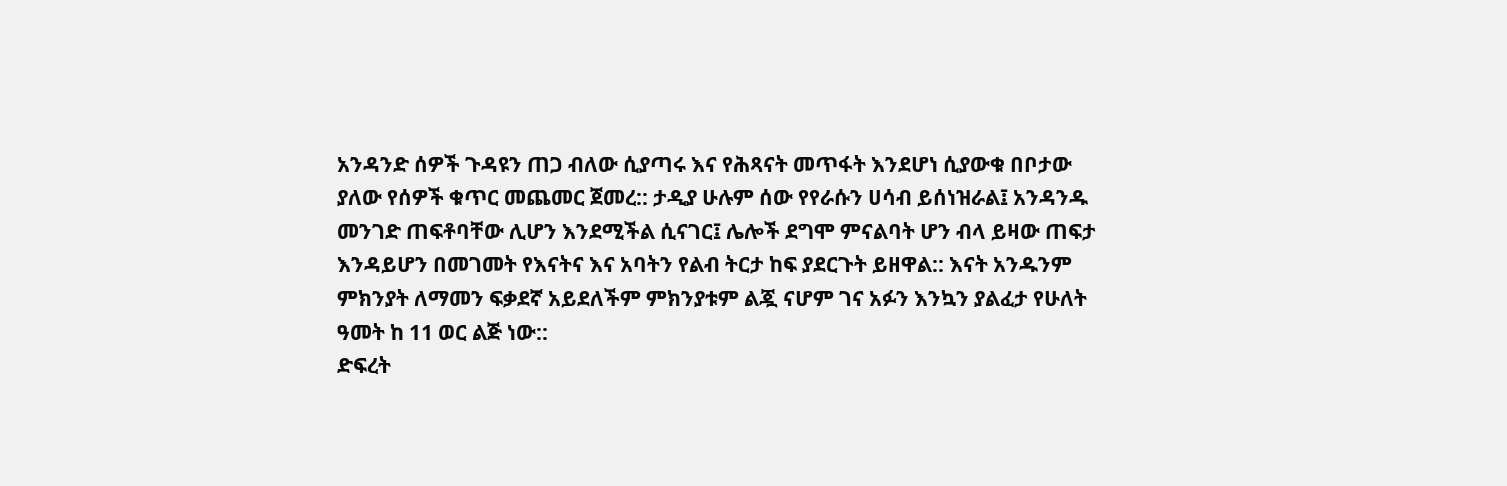አንዳንድ ሰዎች ጉዳዩን ጠጋ ብለው ሲያጣሩ እና የሕጻናት መጥፋት እንደሆነ ሲያውቁ በቦታው ያለው የሰዎች ቁጥር መጨመር ጀመረ:: ታዲያ ሁሉም ሰው የየራሱን ሀሳብ ይሰነዝራል፤ አንዳንዱ መንገድ ጠፍቶባቸው ሊሆን እንደሚችል ሲናገር፤ ሌሎች ደግሞ ምናልባት ሆን ብላ ይዛው ጠፍታ እንዳይሆን በመገመት የእናትና እና አባትን የልብ ትርታ ከፍ ያደርጉት ይዘዋል:: እናት አንዱንም ምክንያት ለማመን ፍቃደኛ አይደለችም ምክንያቱም ልጇ ናሆም ገና አፉን እንኳን ያልፈታ የሁለት ዓመት ከ 11 ወር ልጅ ነው::
ድፍረት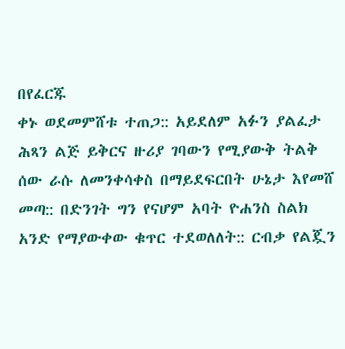በየፈርጁ
ቀኑ ወደመምሸቱ ተጠጋ:: አይደለም አፉን ያልፈታ ሕጻን ልጅ ይቅርና ዙሪያ ገባውን የሚያውቅ ትልቅ ሰው ራሱ ለመንቀሳቀስ በማይደፍርበት ሁኔታ እየመሸ መጣ:: በድንገት ግን የናሆም አባት ዮሐንስ ስልክ አንድ የማያውቀው ቁጥር ተደወለለት:: ርብቃ የልጇን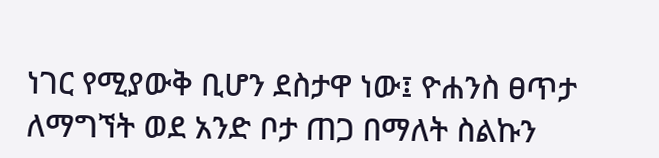ነገር የሚያውቅ ቢሆን ደስታዋ ነው፤ ዮሐንስ ፀጥታ ለማግኘት ወደ አንድ ቦታ ጠጋ በማለት ስልኩን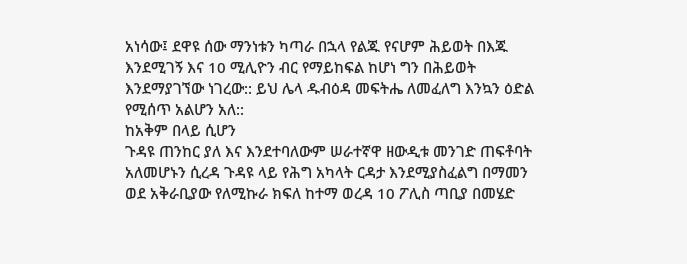አነሳው፤ ደዋዩ ሰው ማንነቱን ካጣራ በኋላ የልጁ የናሆም ሕይወት በእጁ እንደሚገኝ እና 10 ሚሊዮን ብር የማይከፍል ከሆነ ግን በሕይወት እንደማያገኘው ነገረው:: ይህ ሌላ ዱብዕዳ መፍትሔ ለመፈለግ እንኳን ዕድል የሚሰጥ አልሆን አለ::
ከአቅም በላይ ሲሆን
ጉዳዩ ጠንከር ያለ እና እንደተባለውም ሠራተኛዋ ዘውዲቱ መንገድ ጠፍቶባት አለመሆኑን ሲረዳ ጉዳዩ ላይ የሕግ አካላት ርዳታ እንደሚያስፈልግ በማመን ወደ አቅራቢያው የለሚኩራ ክፍለ ከተማ ወረዳ 10 ፖሊስ ጣቢያ በመሄድ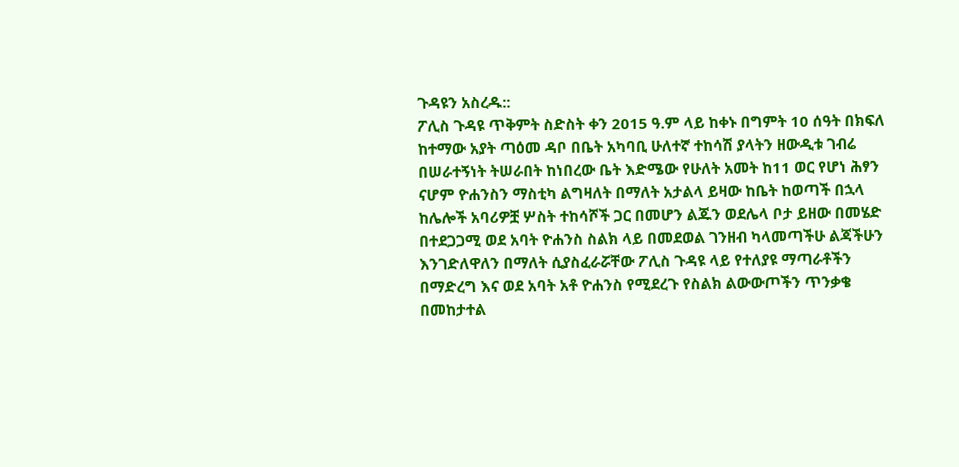ጉዳዩን አስረዱ::
ፖሊስ ጉዳዩ ጥቅምት ስድስት ቀን 2015 ዓ.ም ላይ ከቀኑ በግምት 10 ሰዓት በክፍለ ከተማው አያት ጣዕመ ዳቦ በቤት አካባቢ ሁለተኛ ተከሳሽ ያላትን ዘውዲቱ ገብሬ በሠራተኝነት ትሠራበት ከነበረው ቤት እድሜው የሁለት አመት ከ11 ወር የሆነ ሕፃን ናሆም ዮሐንስን ማስቲካ ልግዛለት በማለት አታልላ ይዛው ከቤት ከወጣች በኋላ ከሌሎች አባሪዎቿ ሦስት ተከሳሾች ጋር በመሆን ልጁን ወደሌላ ቦታ ይዘው በመሄድ በተደጋጋሚ ወደ አባት ዮሐንስ ስልክ ላይ በመደወል ገንዘብ ካላመጣችሁ ልጃችሁን እንገድለዋለን በማለት ሲያስፈራሯቸው ፖሊስ ጉዳዩ ላይ የተለያዩ ማጣራቶችን በማድረግ እና ወደ አባት አቶ ዮሐንስ የሚደረጉ የስልክ ልውውጦችን ጥንቃቄ በመከታተል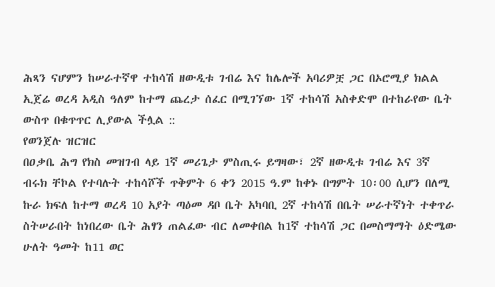ሕጻን ናሆምን ከሠራተኛዋ ተከሳሽ ዘውዲቱ ገብሬ እና ከሌሎች አባሪዎቿ ጋር በኦሮሚያ ክልል ኢጀሬ ወረዳ አዲስ ዓለም ከተማ ጨረታ ሰፈር በሚገኘው 1ኛ ተከሳሽ አስቀድሞ በተከራየው ቤት ውስጥ በቁጥጥር ሊያውል ችሏል ::
የወንጀሉ ዝርዝር
በዐቃቤ ሕግ የክስ መዝገብ ላይ 1ኛ መሪጌታ ምስጢሩ ይግዛው፣ 2ኛ ዘውዲቱ ገብሬ እና 3ኛ ብሩክ ቸኮል የተባሉት ተከሳሾች ጥቅምት 6 ቀን 2015 ዓ.ም ከቀኑ በግምት 10፡00 ሲሆን በለሚ ኩራ ክፍለ ከተማ ወረዳ 10 አያት ጣዕመ ዳቦ ቤት አካባቢ 2ኛ ተከሳሽ በቤት ሠራተኛነት ተቀጥራ ስትሠራበት ከነበረው ቤት ሕፃን ጠልፈው ብር ለመቀበል ከ1ኛ ተከሳሽ ጋር በመስማማት ዕድሜው ሁለት ዓመት ከ11 ወር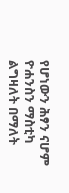የሆነውን ሕፃን ናሆም ዮሐንስን ማስቲካ ልግዛለት በማለት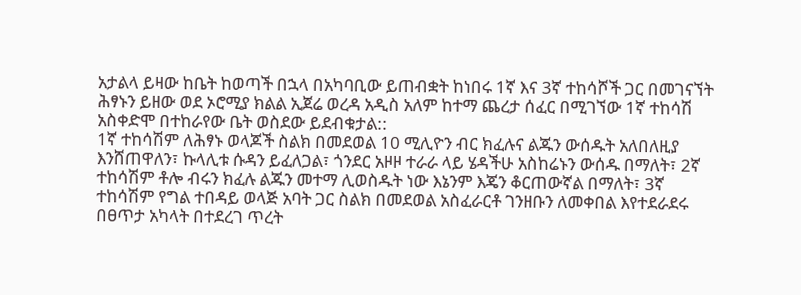አታልላ ይዛው ከቤት ከወጣች በኋላ በአካባቢው ይጠብቋት ከነበሩ 1ኛ እና 3ኛ ተከሳሾች ጋር በመገናኘት ሕፃኑን ይዘው ወደ ኦሮሚያ ክልል ኢጀሬ ወረዳ አዲስ አለም ከተማ ጨረታ ሰፈር በሚገኘው 1ኛ ተከሳሽ አስቀድሞ በተከራየው ቤት ወስደው ይደብቁታል::
1ኛ ተከሳሽም ለሕፃኑ ወላጆች ስልክ በመደወል 10 ሚሊዮን ብር ክፈሉና ልጁን ውሰዱት አለበለዚያ እንሸጠዋለን፣ ኩላሊቱ ሱዳን ይፈለጋል፣ ጎንደር አዞዞ ተራራ ላይ ሄዳችሁ አስከሬኑን ውሰዱ በማለት፣ 2ኛ ተከሳሽም ቶሎ ብሩን ክፈሉ ልጁን መተማ ሊወስዱት ነው እኔንም እጄን ቆርጠውኛል በማለት፣ 3ኛ ተከሳሽም የግል ተበዳይ ወላጅ አባት ጋር ስልክ በመደወል አስፈራርቶ ገንዘቡን ለመቀበል እየተደራደሩ በፀጥታ አካላት በተደረገ ጥረት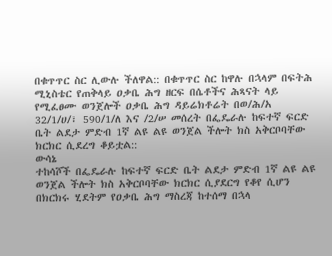በቁጥጥር ስር ሊውሉ ችለዋል:: በቁጥጥር ስር ከዋሉ በኋላም በፍትሕ ሚኒስቴር የጠቅላይ ዐቃቤ ሕግ ዘርፍ በሴቶችና ሕጻናት ላይ የሚፈፀሙ ወንጀሎች ዐቃቤ ሕግ ዳይሬክቶሬት በወ/ሕ/አ 32/1/ሀ/፣ 590/1/ለ እና /2/ሠ መሰረት በፌዴራሉ ከፍተኛ ፍርድ ቤት ልደታ ምድብ 1ኛ ልዩ ልዩ ወንጀል ችሎት ክስ አቅርቦባቸው ክርክር ሲደረግ ቆይቷል::
ውሳኔ
ተከሳሾች በፌዴራሉ ከፍተኛ ፍርድ ቤት ልደታ ምድብ 1ኛ ልዩ ልዩ ወንጀል ችሎት ክስ አቅርቦባቸው ክርክር ሲያደርግ የቆየ ሲሆን በክርክሩ ሂደትም የዐቃቤ ሕግ ማስረጃ ከተሰማ በኋላ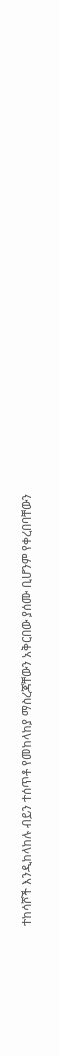ተከሳሾች እንዲከላከሉ ብይን ተሰጥቶ የመከላከያ ማስረጃቸውን አቅርበው ያሰሙ ቢሆንም የቀረበባቸውን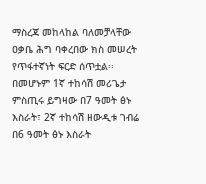ማስረጃ መከላከል ባለመቻላቸው ዐቃቤ ሕግ ባቀረበው ክስ መሠረት የጥፋተኛነት ፍርድ ሰጥቷል፡፡ በመሆኑም 1ኛ ተከሳሽ መሪጌታ ምስጢሩ ይግዛው በ7 ዓመት ፅኑ እስራት፣ 2ኛ ተከሳሽ ዘውዲቱ ገብሬ በ6 ዓመት ፅኑ እስራት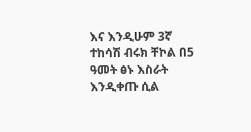እና እንዲሁም 3ኛ ተከሳሽ ብሩክ ቸኮል በ5 ዓመት ፅኑ እስራት እንዲቀጡ ሲል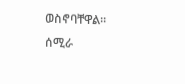ወስኖባቸዋል፡፡
ሰሚራ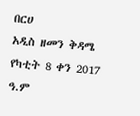በርሀ
አዲስ ዘመን ቅዳሜ የካቲት 8 ቀን 2017 ዓ.ም